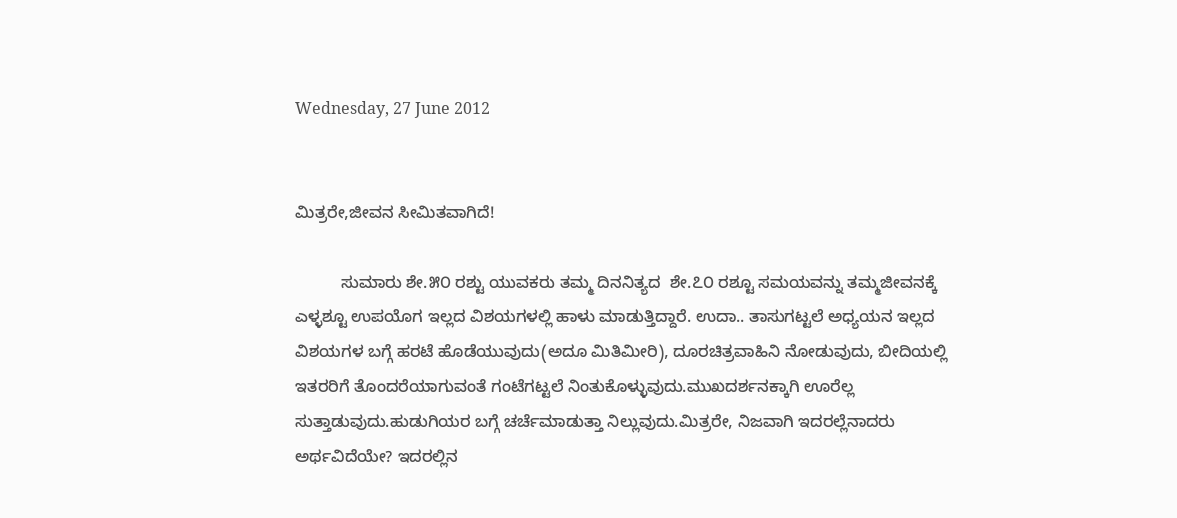Wednesday, 27 June 2012


ಮಿತ್ರರೇ,ಜೀವನ ಸೀಮಿತವಾಗಿದೆ!

          ಸುಮಾರು ಶೇ.೫೦ ರಶ್ಟು ಯುವಕರು ತಮ್ಮ ದಿನನಿತ್ಯದ  ಶೇ.೭೦ ರಶ್ಟೂ ಸಮಯವನ್ನು ತಮ್ಮಜೀವನಕ್ಕೆ ಎಳ್ಳಶ್ಟೂ ಉಪಯೊಗ ಇಲ್ಲದ ವಿಶಯಗಳಲ್ಲಿ ಹಾಳು ಮಾಡುತ್ತಿದ್ದಾರೆ. ಉದಾ.. ತಾಸುಗಟ್ಟಲೆ ಅಧ್ಯಯನ ಇಲ್ಲದ ವಿಶಯಗಳ ಬಗ್ಗೆ ಹರಟೆ ಹೊಡೆಯುವುದು(ಅದೂ ಮಿತಿಮೀರಿ), ದೂರಚಿತ್ರವಾಹಿನಿ ನೋಡುವುದು, ಬೀದಿಯಲ್ಲಿ ಇತರರಿಗೆ ತೊಂದರೆಯಾಗುವಂತೆ ಗಂಟೆಗಟ್ಟಲೆ ನಿಂತುಕೊಳ್ಳುವುದು.ಮುಖದರ್ಶನಕ್ಕಾಗಿ ಊರೆಲ್ಲ ಸುತ್ತಾಡುವುದು.ಹುಡುಗಿಯರ ಬಗ್ಗೆ ಚರ್ಚೆಮಾಡುತ್ತಾ ನಿಲ್ಲುವುದು.ಮಿತ್ರರೇ, ನಿಜವಾಗಿ ಇದರಲ್ಲೆನಾದರು ಅರ್ಥವಿದೆಯೇ? ಇದರಲ್ಲಿನ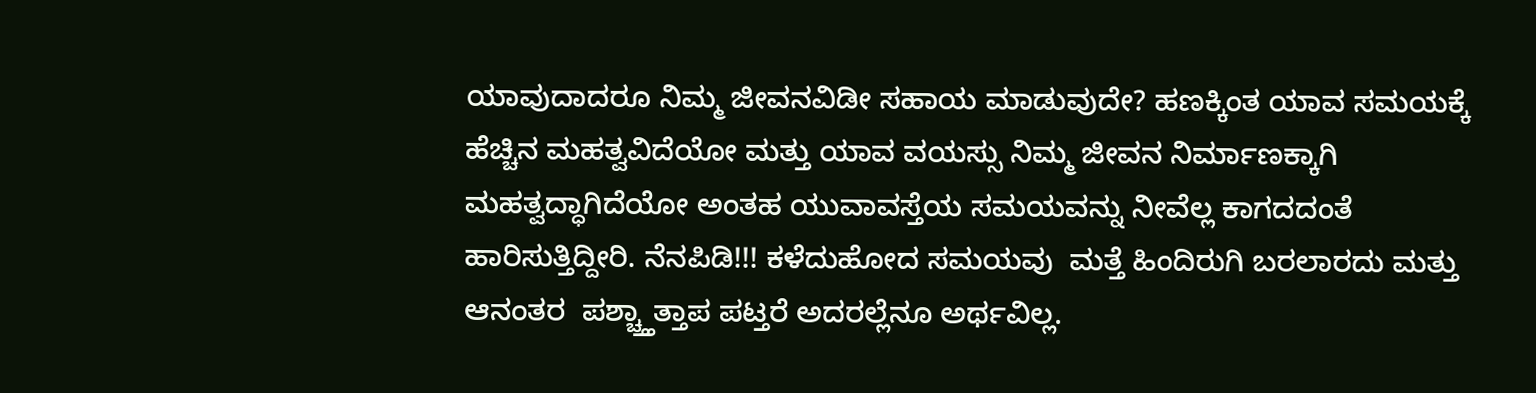ಯಾವುದಾದರೂ ನಿಮ್ಮ ಜೀವನವಿಡೀ ಸಹಾಯ ಮಾಡುವುದೇ? ಹಣಕ್ಕಿಂತ ಯಾವ ಸಮಯಕ್ಕೆ ಹೆಚ್ಚಿನ ಮಹತ್ವವಿದೆಯೋ ಮತ್ತು ಯಾವ ವಯಸ್ಸು ನಿಮ್ಮ ಜೀವನ ನಿರ್ಮಾಣಕ್ಕಾಗಿ ಮಹತ್ವದ್ಧಾಗಿದೆಯೋ ಅಂತಹ ಯುವಾವಸ್ತೆಯ ಸಮಯವನ್ನು ನೀವೆಲ್ಲ ಕಾಗದದಂತೆ ಹಾರಿಸುತ್ತಿದ್ದೀರಿ. ನೆನಪಿಡಿ!!! ಕಳೆದುಹೋದ ಸಮಯವು  ಮತ್ತೆ ಹಿಂದಿರುಗಿ ಬರಲಾರದು ಮತ್ತು ಆನಂತರ  ಪಶ್ಚ್ತ್ತಾತ್ತಾಪ ಪಟ್ತರೆ ಅದರಲ್ಲೆನೂ ಅರ್ಥವಿಲ್ಲ.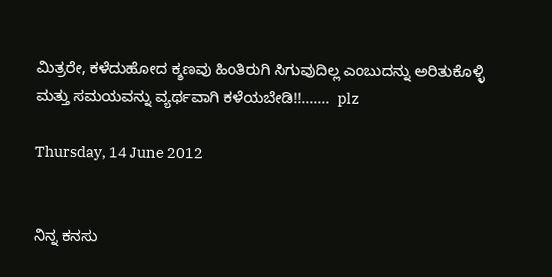ಮಿತ್ರರೇ, ಕಳೆದುಹೋದ ಕ್ಶಣವು ಹಿಂತಿರುಗಿ ಸಿಗುವುದಿಲ್ಲ ಎಂಬುದನ್ನು ಅರಿತುಕೊಳ್ಳಿ ಮತ್ತು ಸಮಯವನ್ನು ವ್ಯರ್ಥವಾಗಿ ಕಳೆಯಬೇಡಿ!!.......  plz

Thursday, 14 June 2012


ನಿನ್ನ ಕನಸು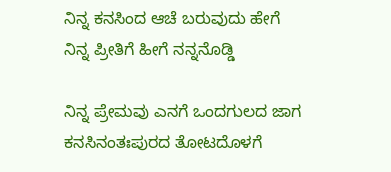ನಿನ್ನ ಕನಸಿಂದ ಆಚೆ ಬರುವುದು ಹೇಗೆ
ನಿನ್ನ ಪ್ರೀತಿಗೆ ಹೀಗೆ ನನ್ನನೊಡ್ಡಿ

ನಿನ್ನ ಪ್ರೇಮವು ಎನಗೆ ಒಂದಗುಲದ ಜಾಗ
ಕನಸಿನಂತಃಪುರದ ತೋಟದೊಳಗೆ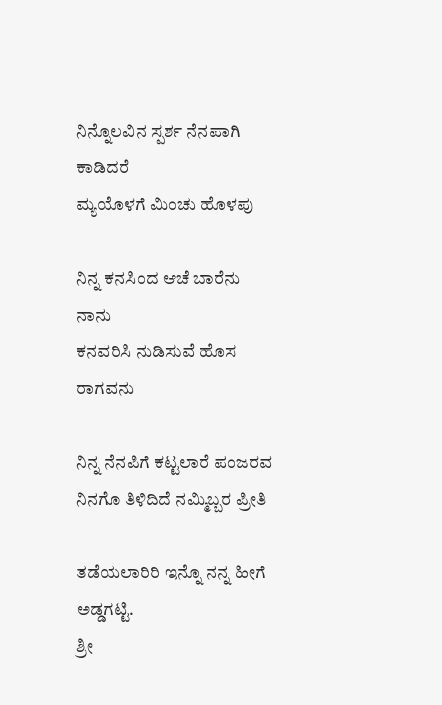ನಿನ್ನೊಲವಿನ ಸ್ಪರ್ಶ ನೆನಪಾಗಿ ಕಾಡಿದರೆ
ಮ್ಯಯೊಳಗೆ ಮಿಂಚು ಹೊಳಪು

ನಿನ್ನ ಕನಸಿಂದ ಆಚೆ ಬಾರೆನು ನಾನು
ಕನವರಿಸಿ ನುಡಿಸುವೆ ಹೊಸ ರಾಗವನು

ನಿನ್ನ ನೆನಪಿಗೆ ಕಟ್ಟಲಾರೆ ಪಂಜರವ
ನಿನಗೊ ತಿಳಿದಿದೆ ನಮ್ಮಿಬ್ಬರ ಪ್ರೀತಿ

ತಡೆಯಲಾರಿರಿ ಇನ್ನೊ ನನ್ನ ಹೀಗೆ ಅಡ್ಡಗಟ್ಟಿ.
ಶ್ರೀ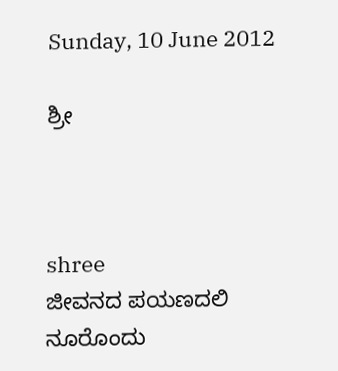Sunday, 10 June 2012

ಶ್ರೀ



shree
ಜೀವನದ ಪಯಣದಲಿ ನೂರೊಂದು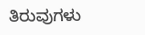ತಿರುವುಗಳು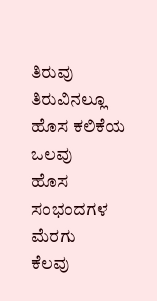ತಿರುವು ತಿರುವಿನಲ್ಲೂ ಹೊಸ ಕಲಿಕೆಯ ಒಲವು
ಹೊಸ ಸಂಭಂದಗಳ ಮೆರಗು
ಕೆಲವು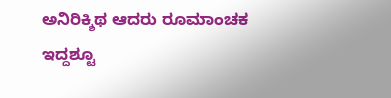ಅನಿರಿಕ್ಶಿಥ ಆದರು ರೂಮಾಂಚಕ
ಇದ್ದಶ್ಟೂ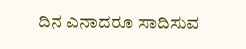ದಿನ ಎನಾದರೂ ಸಾದಿಸುವ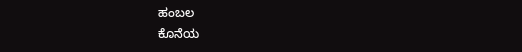ಹಂಬಲ
ಕೊನೆಯ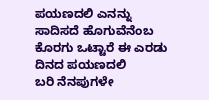ಪಯಣದಲಿ ಎನನ್ನು ಸಾದಿಸದೆ ಹೊಗುವೆನೆಂಬ
ಕೊರಗು ಒಟ್ಟಾರೆ ಈ ಎರಡು ದಿನದ ಪಯಣದಲಿ
ಬರಿ ನೆನಪುಗಳೇ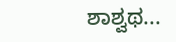ಶಾಶ್ವಥ...